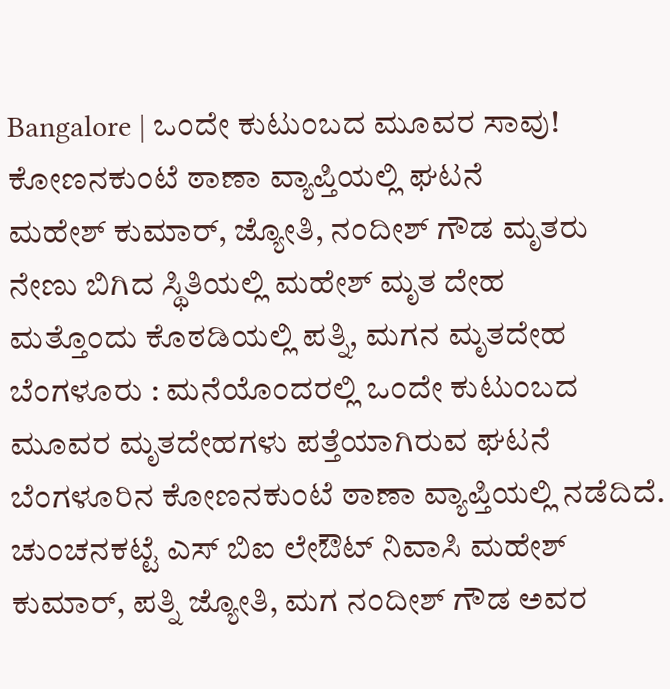Bangalore | ಒಂದೇ ಕುಟುಂಬದ ಮೂವರ ಸಾವು!
ಕೋಣನಕುಂಟೆ ಠಾಣಾ ವ್ಯಾಪ್ತಿಯಲ್ಲಿ ಘಟನೆ
ಮಹೇಶ್ ಕುಮಾರ್, ಜ್ಯೋತಿ, ನಂದೀಶ್ ಗೌಡ ಮೃತರು
ನೇಣು ಬಿಗಿದ ಸ್ಥಿತಿಯಲ್ಲಿ ಮಹೇಶ್ ಮೃತ ದೇಹ
ಮತ್ತೊಂದು ಕೊಠಡಿಯಲ್ಲಿ ಪತ್ನಿ, ಮಗನ ಮೃತದೇಹ
ಬೆಂಗಳೂರು : ಮನೆಯೊಂದರಲ್ಲಿ ಒಂದೇ ಕುಟುಂಬದ ಮೂವರ ಮೃತದೇಹಗಳು ಪತ್ತೆಯಾಗಿರುವ ಘಟನೆ ಬೆಂಗಳೂರಿನ ಕೋಣನಕುಂಟೆ ಠಾಣಾ ವ್ಯಾಪ್ತಿಯಲ್ಲಿ ನಡೆದಿದೆ.
ಚುಂಚನಕಟ್ಟೆ ಎಸ್ ಬಿಐ ಲೇಔಟ್ ನಿವಾಸಿ ಮಹೇಶ್ ಕುಮಾರ್, ಪತ್ನಿ ಜ್ಯೋತಿ, ಮಗ ನಂದೀಶ್ ಗೌಡ ಅವರ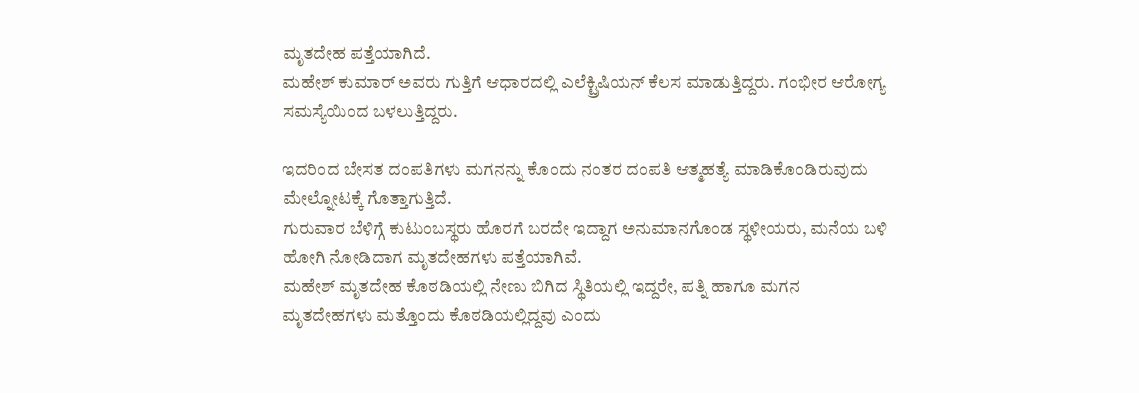ಮೃತದೇಹ ಪತ್ತೆಯಾಗಿದೆ.
ಮಹೇಶ್ ಕುಮಾರ್ ಅವರು ಗುತ್ತಿಗೆ ಆಧಾರದಲ್ಲಿ ಎಲೆಕ್ಟ್ರಿಷಿಯನ್ ಕೆಲಸ ಮಾಡುತ್ತಿದ್ದರು. ಗಂಭೀರ ಆರೋಗ್ಯ ಸಮಸ್ಯೆಯಿಂದ ಬಳಲುತ್ತಿದ್ದರು.

ಇದರಿಂದ ಬೇಸತ ದಂಪತಿಗಳು ಮಗನನ್ನು ಕೊಂದು ನಂತರ ದಂಪತಿ ಆತ್ಮಹತ್ಯೆ ಮಾಡಿಕೊಂಡಿರುವುದು ಮೇಲ್ನೋಟಕ್ಕೆ ಗೊತ್ತಾಗುತ್ತಿದೆ.
ಗುರುವಾರ ಬೆಳಿಗ್ಗೆ ಕುಟುಂಬಸ್ಥರು ಹೊರಗೆ ಬರದೇ ಇದ್ದಾಗ ಅನುಮಾನಗೊಂಡ ಸ್ಥಳೀಯರು, ಮನೆಯ ಬಳಿ ಹೋಗಿ ನೋಡಿದಾಗ ಮೃತದೇಹಗಳು ಪತ್ತೆಯಾಗಿವೆ.
ಮಹೇಶ್ ಮೃತದೇಹ ಕೊಠಡಿಯಲ್ಲಿ ನೇಣು ಬಿಗಿದ ಸ್ಥಿತಿಯಲ್ಲಿ ಇದ್ದರೇ, ಪತ್ನಿ ಹಾಗೂ ಮಗನ ಮೃತದೇಹಗಳು ಮತ್ತೊಂದು ಕೊಠಡಿಯಲ್ಲಿದ್ದವು ಎಂದು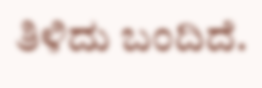ತಿಳಿದು ಬಂದಿದೆ.